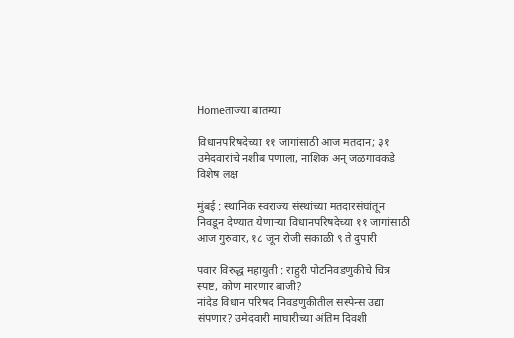Homeताज्या बातम्या

विधानपरिषदेच्या ११ जागांसाठी आज मतदान; ३१ उमेदवारांचे नशीब पणाला, नाशिक अन् जळगावकडे विशेष लक्ष

मुंबई : स्थानिक स्वराज्य संस्थांच्या मतदारसंघांतून निवडून देण्यात येणाऱ्या विधानपरिषदेच्या ११ जागांसाठी आज गुरुवार, १८ जून रोजी सकाळी ९ ते दुपारी

पवार विरुद्ध महायुती : राहुरी पोटनिवडणुकीचे चित्र स्पष्ट, कोण मारणार बाजी?
नांदेड विधान परिषद निवडणुकीतील सस्पेन्स उद्या संपणार? उमेदवारी माघारीच्या अंतिम दिवशी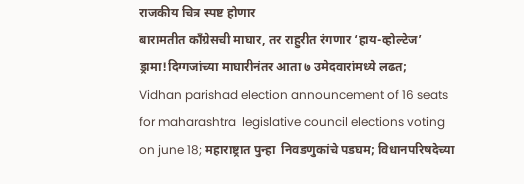राजकीय चित्र स्पष्ट होणार
बारामतीत काँग्रेसची माघार, तर राहुरीत रंगणार ‘हाय-व्होल्टेज’ ड्रामा!दिग्गजांच्या माघारीनंतर आता ७ उमेदवारांमध्ये लढत;
Vidhan parishad election announcement of 16 seats for maharashtra  legislative council elections voting on june 18; महाराष्ट्रात पुन्हा  निवडणुकांचे पडघम; विधानपरिषदेच्या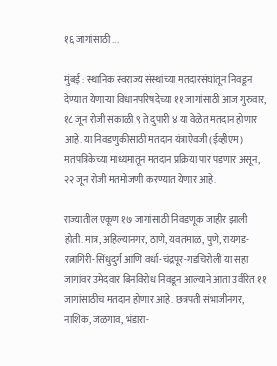१६ जागांसाठी ...

मुंबई : स्थानिक स्वराज्य संस्थांच्या मतदारसंघांतून निवडून देण्यात येणाऱ्या विधानपरिषदेच्या ११ जागांसाठी आज गुरुवार, १८ जून रोजी सकाळी ९ ते दुपारी ४ या वेळेत मतदान होणार आहे. या निवडणुकीसाठी मतदान यंत्राऐवजी (ईव्हीएम) मतपत्रिकेच्या माध्यमातून मतदान प्रक्रिया पार पडणार असून, २२ जून रोजी मतमोजणी करण्यात येणार आहे.

राज्यातील एकूण १७ जागांसाठी निवडणूक जाहीर झाली होती. मात्र, अहिल्यानगर, ठाणे, यवतमाळ, पुणे, रायगड-रत्नागिरी-सिंधुदुर्ग आणि वर्धा-चंद्रपूर-गडचिरोली या सहा जागांवर उमेदवार बिनविरोध निवडून आल्याने आता उर्वरित ११ जागांसाठीच मतदान होणार आहे. छत्रपती संभाजीनगर, नाशिक, जळगाव, भंडारा-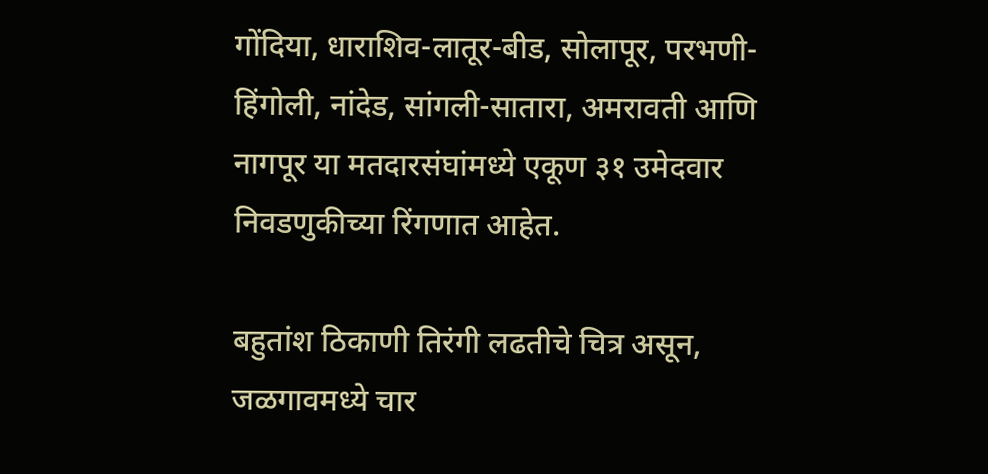गोंदिया, धाराशिव-लातूर-बीड, सोलापूर, परभणी-हिंगोली, नांदेड, सांगली-सातारा, अमरावती आणि नागपूर या मतदारसंघांमध्ये एकूण ३१ उमेदवार निवडणुकीच्या रिंगणात आहेत.

बहुतांश ठिकाणी तिरंगी लढतीचे चित्र असून, जळगावमध्ये चार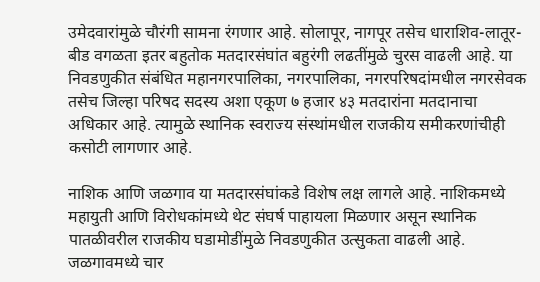उमेदवारांमुळे चौरंगी सामना रंगणार आहे. सोलापूर, नागपूर तसेच धाराशिव-लातूर-बीड वगळता इतर बहुतोक मतदारसंघांत बहुरंगी लढतींमुळे चुरस वाढली आहे. या निवडणुकीत संबंधित महानगरपालिका, नगरपालिका, नगरपरिषदांमधील नगरसेवक तसेच जिल्हा परिषद सदस्य अशा एकूण ७ हजार ४३ मतदारांना मतदानाचा अधिकार आहे. त्यामुळे स्थानिक स्वराज्य संस्थांमधील राजकीय समीकरणांचीही कसोटी लागणार आहे.

नाशिक आणि जळगाव या मतदारसंघांकडे विशेष लक्ष लागले आहे. नाशिकमध्ये महायुती आणि विरोधकांमध्ये थेट संघर्ष पाहायला मिळणार असून स्थानिक पातळीवरील राजकीय घडामोडींमुळे निवडणुकीत उत्सुकता वाढली आहे. जळगावमध्ये चार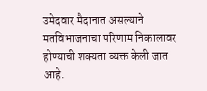उमेदवार मैदानात असल्याने मतविभाजनाचा परिणाम निकालावर होण्याची शक्यता व्यक्त केली जात आहे.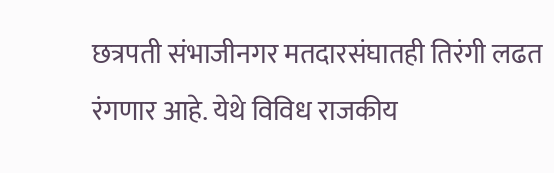छत्रपती संभाजीनगर मतदारसंघातही तिरंगी लढत रंगणार आहे. येथे विविध राजकीय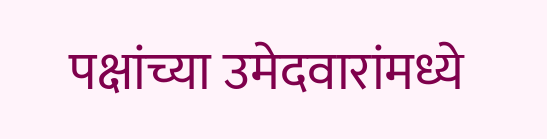पक्षांच्या उमेदवारांमध्ये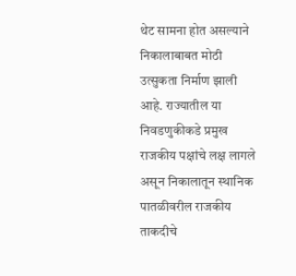थेट सामना होत असल्याने निकालाबाबत मोठी उत्सुकता निर्माण झाली आहे. राज्यातील या निवडणुकीकडे प्रमुख राजकीय पक्षांचे लक्ष लागले असून निकालातून स्थानिक पातळीवरील राजकीय ताकदीचे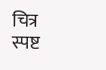चित्र स्पष्ट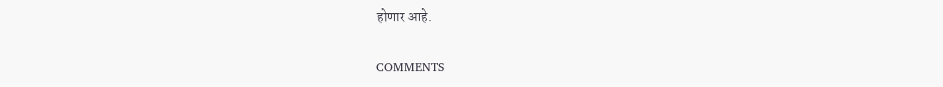होणार आहे.

COMMENTS